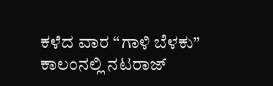ಕಳೆದ ವಾರ “ಗಾಳಿ ಬೆಳಕು” ಕಾಲಂನಲ್ಲಿ ನಟರಾಜ್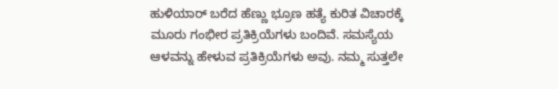ಹುಳಿಯಾರ್ ಬರೆದ ಹೆಣ್ಣು ಭ್ರೂಣ ಹತ್ಯೆ ಕುರಿತ ವಿಚಾರಕ್ಕೆ ಮೂರು ಗಂಭೀರ ಪ್ರತಿಕ್ರಿಯೆಗಳು ಬಂದಿವೆ. ಸಮಸ್ಯೆಯ ಆಳವನ್ನು ಹೇಳುವ ಪ್ರತಿಕ್ರಿಯೆಗಳು ಅವು. ನಮ್ಮ ಸುತ್ತಲೇ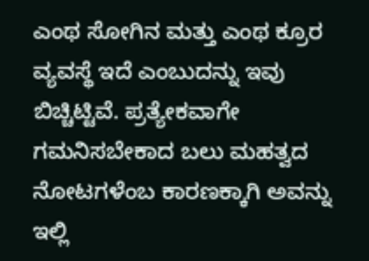ಎಂಥ ಸೋಗಿನ ಮತ್ತು ಎಂಥ ಕ್ರೂರ ವ್ಯವಸ್ಥೆ ಇದೆ ಎಂಬುದನ್ನು ಇವು ಬಿಚ್ಚಿಟ್ಟಿವೆ. ಪ್ರತ್ಯೇಕವಾಗೇ ಗಮನಿಸಬೇಕಾದ ಬಲು ಮಹತ್ವದ ನೋಟಗಳೆಂಬ ಕಾರಣಕ್ಕಾಗಿ ಅವನ್ನು ಇಲ್ಲಿ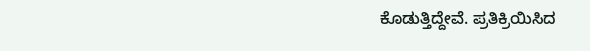ಕೊಡುತ್ತಿದ್ದೇವೆ. ಪ್ರತಿಕ್ರಿಯಿಸಿದ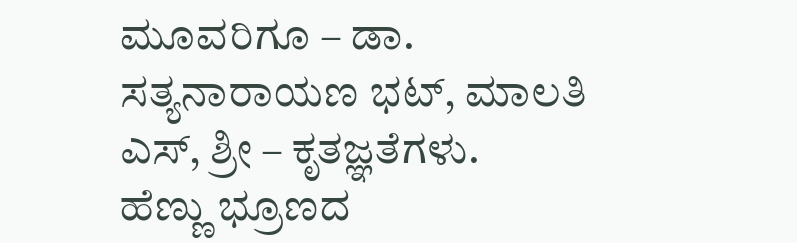ಮೂವರಿಗೂ – ಡಾ. ಸತ್ಯನಾರಾಯಣ ಭಟ್, ಮಾಲತಿ ಎಸ್, ಶ್ರೀ – ಕೃತಜ್ಞತೆಗಳು.
ಹೆಣ್ಣು ಭ್ರೂಣದ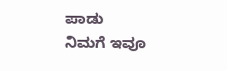ಪಾಡು
ನಿಮಗೆ ಇವೂ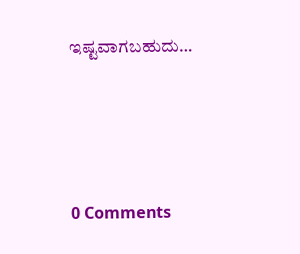ಇಷ್ಟವಾಗಬಹುದು…




0 Comments